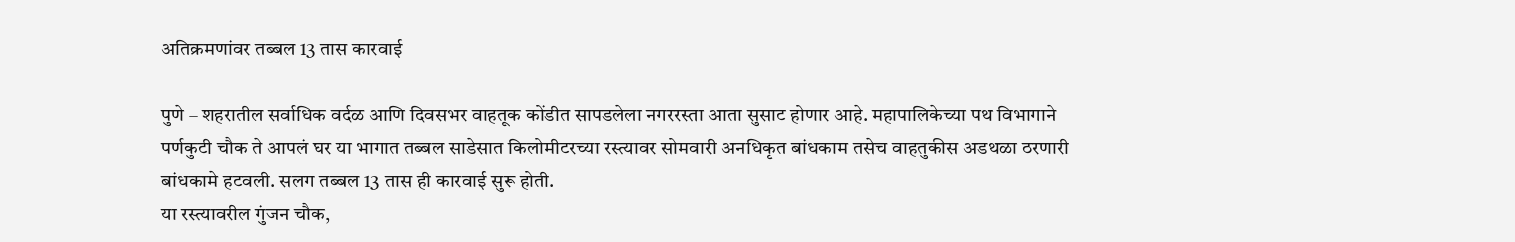अतिक्रमणांवर तब्बल 13 तास कारवाई

पुणे – शहरातील सर्वाधिक वर्दळ आणि दिवसभर वाहतूक कोंडीत सापडलेला नगररस्ता आता सुसाट होणार आहे. महापालिकेच्या पथ विभागाने पर्णकुटी चौक ते आपलं घर या भागात तब्बल साडेसात किलोमीटरच्या रस्त्यावर सोमवारी अनधिकृत बांधकाम तसेच वाहतुकीस अडथळा ठरणारी बांधकामे हटवली. सलग तब्बल 13 तास ही कारवाई सुरू होती.
या रस्त्यावरील गुंजन चौक,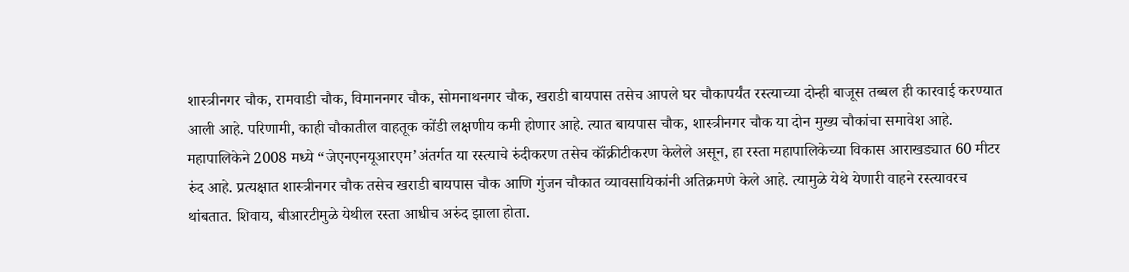शास्त्रीनगर चौक, रामवाडी चौक, विमाननगर चौक, सोमनाथनगर चौक, खराडी बायपास तसेच आपले घर चौकापर्यंत रस्त्याच्या दोन्ही बाजूस तब्बल ही कारवाई करण्यात आली आहे. परिणामी, काही चौकातील वाहतूक कोंडी लक्षणीय कमी होणार आहे. त्यात बायपास चौक, शास्त्रीनगर चौक या दोन मुख्य चौकांचा समावेश आहे.
महापालिकेने 2008 मध्ये “जेएनएनयूआरएम’अंतर्गत या रस्त्याचे रुंदीकरण तसेच कॉंक्रीटीकरण केलेले असून, हा रस्ता महापालिकेच्या विकास आराखड्यात 60 मीटर रुंद आहे. प्रत्यक्षात शास्त्रीनगर चौक तसेच खराडी बायपास चौक आणि गुंजन चौकात व्यावसायिकांनी अतिक्रमणे केले आहे. त्यामुळे येथे येणारी वाहने रस्त्यावरच थांबतात. शिवाय, बीआरटीमुळे येथील रस्ता आधीच अरुंद झाला होता.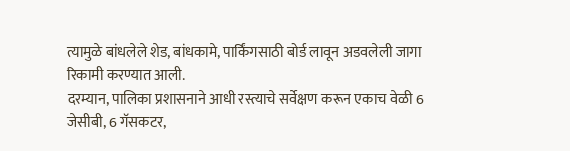त्यामुळे बांधलेले शेड, बांधकामे, पार्किंगसाठी बोर्ड लावून अडवलेली जागा रिकामी करण्यात आली.
दरम्यान, पालिका प्रशासनाने आधी रस्त्याचे सर्वेक्षण करून एकाच वेळी 6 जेसीबी, 6 गॅसकटर,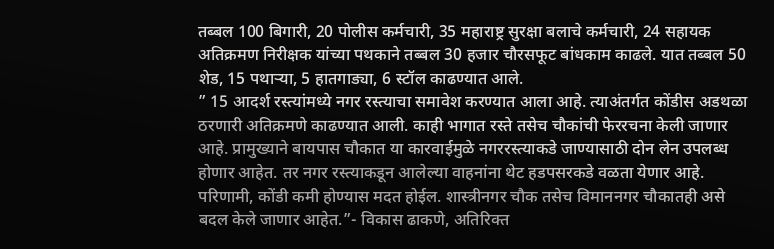तब्बल 100 बिगारी, 20 पोलीस कर्मचारी, 35 महाराष्ट्र सुरक्षा बलाचे कर्मचारी, 24 सहायक अतिक्रमण निरीक्षक यांच्या पथकाने तब्बल 30 हजार चौरसफूट बांधकाम काढले. यात तब्बल 50 शेड, 15 पथाऱ्या, 5 हातगाड्या, 6 स्टॉल काढण्यात आले.
” 15 आदर्श रस्त्यांमध्ये नगर रस्त्याचा समावेश करण्यात आला आहे. त्याअंतर्गत कोंडीस अडथळा ठरणारी अतिक्रमणे काढण्यात आली. काही भागात रस्ते तसेच चौकांची फेररचना केली जाणार आहे. प्रामुख्याने बायपास चौकात या कारवाईमुळे नगररस्त्याकडे जाण्यासाठी दोन लेन उपलब्ध होणार आहेत. तर नगर रस्त्याकडून आलेल्या वाहनांना थेट हडपसरकडे वळता येणार आहे. परिणामी, कोंडी कमी होण्यास मदत होईल. शास्त्रीनगर चौक तसेच विमाननगर चौकातही असे बदल केले जाणार आहेत.”- विकास ढाकणे, अतिरिक्त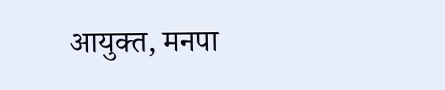आयुक्त, मनपा